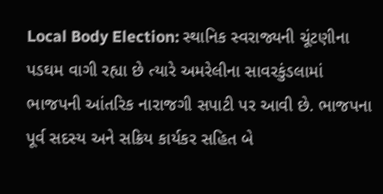Local Body Election: સ્થાનિક સ્વરાજ્યની ચૂંટણીના પડઘમ વાગી રહ્યા છે ત્યારે અમરેલીના સાવરકુંડલામાં ભાજપની આંતરિક નારાજગી સપાટી પર આવી છે. ભાજપના પૂર્વ સદસ્ય અને સક્રિય કાર્યકર સહિત બે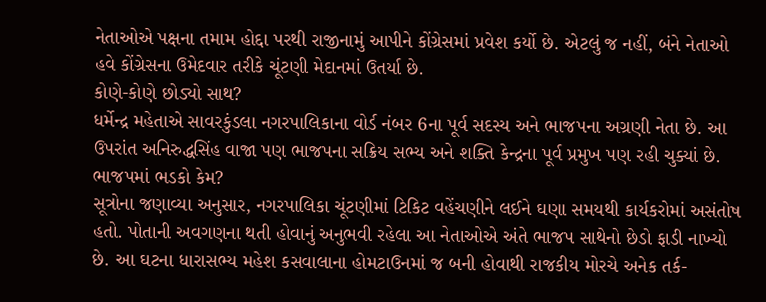નેતાઓએ પક્ષના તમામ હોદ્દા પરથી રાજીનામું આપીને કોંગ્રેસમાં પ્રવેશ કર્યો છે. એટલું જ નહીં, બંને નેતાઓ હવે કોંગ્રેસના ઉમેદવાર તરીકે ચૂંટણી મેદાનમાં ઉતર્યા છે.
કોણે-કોણે છોડ્યો સાથ?
ધર્મેન્દ્ર મહેતાએ સાવરકુંડલા નગરપાલિકાના વોર્ડ નંબર 6ના પૂર્વ સદસ્ય અને ભાજપના અગ્રણી નેતા છે. આ ઉપરાંત અનિરુદ્ધસિંહ વાજા પણ ભાજપના સક્રિય સભ્ય અને શક્તિ કેન્દ્રના પૂર્વ પ્રમુખ પણ રહી ચુક્યાં છે.
ભાજપમાં ભડકો કેમ?
સૂત્રોના જણાવ્યા અનુસાર, નગરપાલિકા ચૂંટણીમાં ટિકિટ વહેંચણીને લઈને ઘણા સમયથી કાર્યકરોમાં અસંતોષ હતો. પોતાની અવગણના થતી હોવાનું અનુભવી રહેલા આ નેતાઓએ અંતે ભાજપ સાથેનો છેડો ફાડી નાખ્યો છે. આ ઘટના ધારાસભ્ય મહેશ કસવાલાના હોમટાઉનમાં જ બની હોવાથી રાજકીય મોરચે અનેક તર્ક-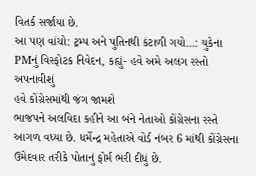વિતર્ક સર્જાયા છે.
આ પણ વાંચો: ટ્રમ્પ અને પુતિનથી કંટાળી ગયો…: યુકેના PMનું વિસ્ફોટક નિવેદન, કહ્યું- હવે અમે અલગ રસ્તો અપનાવીશું
હવે કોંગ્રેસમાંથી જંગ જામશે
ભાજપને અલવિદા કહીને આ બંને નેતાઓ કોંગ્રેસના રસ્તે આગળ વધ્યા છે. ધર્મેન્દ્ર મહેતાએ વોર્ડ નંબર 6 માંથી કોંગ્રેસના ઉમેદવાર તરીકે પોતાનું ફોર્મ ભરી દીધું છે.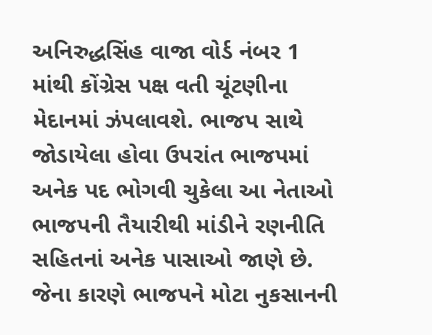અનિરુદ્ધસિંહ વાજા વોર્ડ નંબર 1 માંથી કોંગ્રેસ પક્ષ વતી ચૂંટણીના મેદાનમાં ઝંપલાવશે. ભાજપ સાથે જોડાયેલા હોવા ઉપરાંત ભાજપમાં અનેક પદ ભોગવી ચુકેલા આ નેતાઓ ભાજપની તૈયારીથી માંડીને રણનીતિ સહિતનાં અનેક પાસાઓ જાણે છે. જેના કારણે ભાજપને મોટા નુકસાનની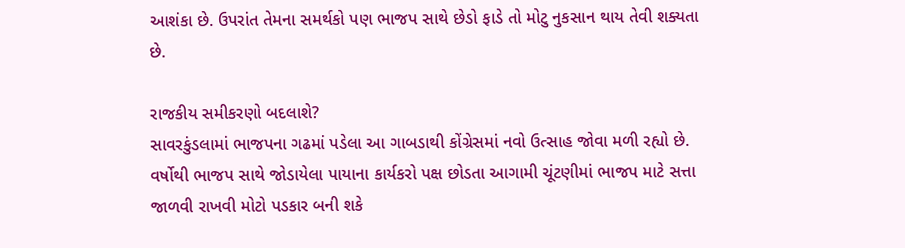આશંકા છે. ઉપરાંત તેમના સમર્થકો પણ ભાજપ સાથે છેડો ફાડે તો મોટુ નુકસાન થાય તેવી શક્યતા છે.

રાજકીય સમીકરણો બદલાશે?
સાવરકુંડલામાં ભાજપના ગઢમાં પડેલા આ ગાબડાથી કોંગ્રેસમાં નવો ઉત્સાહ જોવા મળી રહ્યો છે. વર્ષોથી ભાજપ સાથે જોડાયેલા પાયાના કાર્યકરો પક્ષ છોડતા આગામી ચૂંટણીમાં ભાજપ માટે સત્તા જાળવી રાખવી મોટો પડકાર બની શકે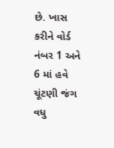છે. ખાસ કરીને વોર્ડ નંબર 1 અને 6 માં હવે ચૂંટણી જંગ વધુ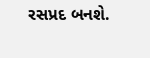રસપ્રદ બનશે.